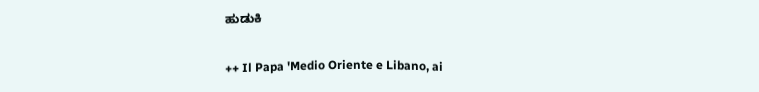ಹುಡುಕಿ

++ Il Papa 'Medio Oriente e Libano, ai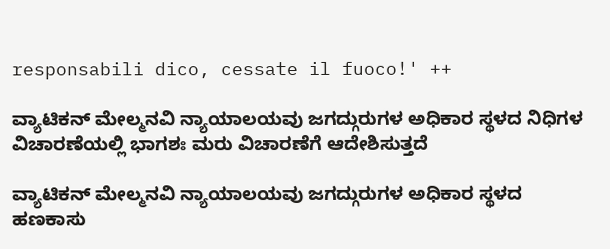responsabili dico, cessate il fuoco!' ++

ವ್ಯಾಟಿಕನ್ ಮೇಲ್ಮನವಿ ನ್ಯಾಯಾಲಯವು ಜಗದ್ಗುರುಗಳ ಅಧಿಕಾರ ಸ್ಥಳದ ನಿಧಿಗಳ ವಿಚಾರಣೆಯಲ್ಲಿ ಭಾಗಶಃ ಮರು ವಿಚಾರಣೆಗೆ ಆದೇಶಿಸುತ್ತದೆ

ವ್ಯಾಟಿಕನ್ ಮೇಲ್ಮನವಿ ನ್ಯಾಯಾಲಯವು ಜಗದ್ಗುರುಗಳ ಅಧಿಕಾರ ಸ್ಥಳದ ಹಣಕಾಸು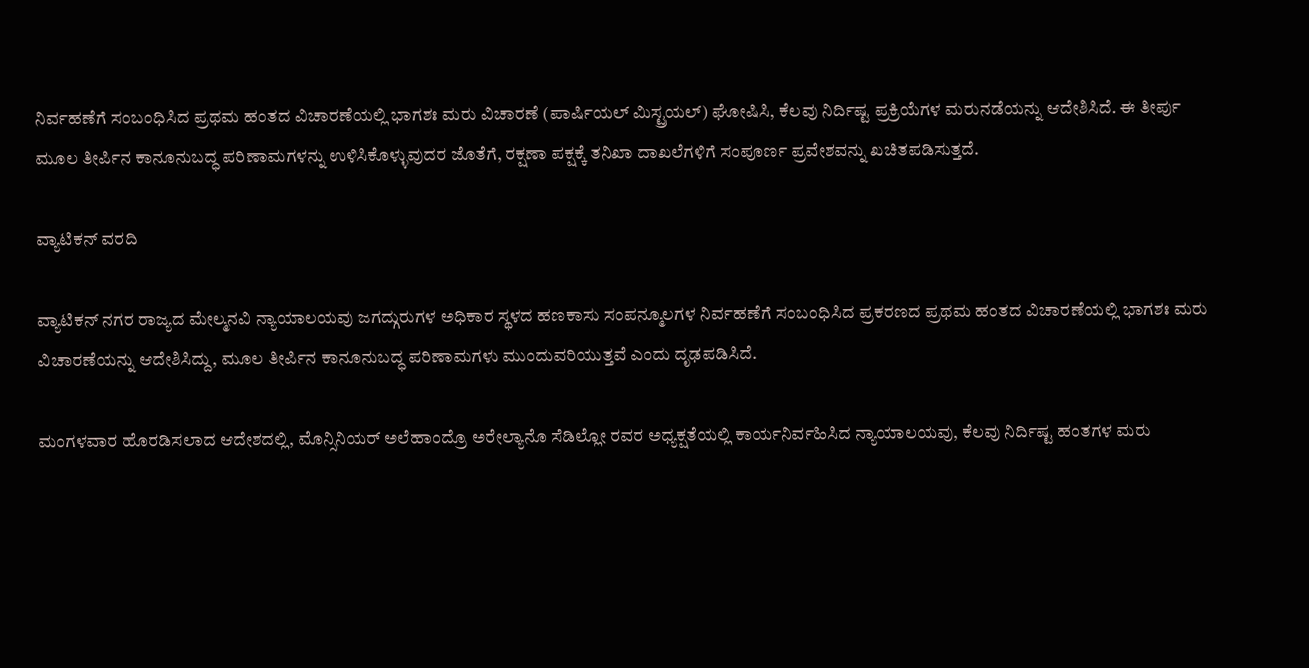ನಿರ್ವಹಣೆಗೆ ಸಂಬಂಧಿಸಿದ ಪ್ರಥಮ ಹಂತದ ವಿಚಾರಣೆಯಲ್ಲಿ ಭಾಗಶಃ ಮರು ವಿಚಾರಣೆ (ಪಾರ್ಷಿಯಲ್ ಮಿಸ್ಟ್ರಯಲ್) ಘೋಷಿಸಿ, ಕೆಲವು ನಿರ್ದಿಷ್ಟ ಪ್ರಕ್ರಿಯೆಗಳ ಮರುನಡೆಯನ್ನು ಆದೇಶಿಸಿದೆ. ಈ ತೀರ್ಪು ಮೂಲ ತೀರ್ಪಿನ ಕಾನೂನುಬದ್ಧ ಪರಿಣಾಮಗಳನ್ನು ಉಳಿಸಿಕೊಳ್ಳುವುದರ ಜೊತೆಗೆ, ರಕ್ಷಣಾ ಪಕ್ಷಕ್ಕೆ ತನಿಖಾ ದಾಖಲೆಗಳಿಗೆ ಸಂಪೂರ್ಣ ಪ್ರವೇಶವನ್ನು ಖಚಿತಪಡಿಸುತ್ತದೆ.

ವ್ಯಾಟಿಕನ್ ವರದಿ

ವ್ಯಾಟಿಕನ್ ನಗರ ರಾಜ್ಯದ ಮೇಲ್ಮನವಿ ನ್ಯಾಯಾಲಯವು ಜಗದ್ಗುರುಗಳ ಅಧಿಕಾರ ಸ್ಥಳದ ಹಣಕಾಸು ಸಂಪನ್ಮೂಲಗಳ ನಿರ್ವಹಣೆಗೆ ಸಂಬಂಧಿಸಿದ ಪ್ರಕರಣದ ಪ್ರಥಮ ಹಂತದ ವಿಚಾರಣೆಯಲ್ಲಿ ಭಾಗಶಃ ಮರು ವಿಚಾರಣೆಯನ್ನು ಆದೇಶಿಸಿದ್ದು, ಮೂಲ ತೀರ್ಪಿನ ಕಾನೂನುಬದ್ಧ ಪರಿಣಾಮಗಳು ಮುಂದುವರಿಯುತ್ತವೆ ಎಂದು ದೃಢಪಡಿಸಿದೆ.

ಮಂಗಳವಾರ ಹೊರಡಿಸಲಾದ ಆದೇಶದಲ್ಲಿ, ಮೊನ್ಸಿನಿಯರ್ ಅಲೆಹಾಂದ್ರೊ ಅರೇಲ್ಯಾನೊ ಸೆಡಿಲ್ಲೋ ರವರ ಅಧ್ಯಕ್ಷತೆಯಲ್ಲಿ ಕಾರ್ಯನಿರ್ವಹಿಸಿದ ನ್ಯಾಯಾಲಯವು, ಕೆಲವು ನಿರ್ದಿಷ್ಟ ಹಂತಗಳ ಮರು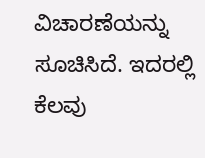ವಿಚಾರಣೆಯನ್ನು ಸೂಚಿಸಿದೆ. ಇದರಲ್ಲಿ ಕೆಲವು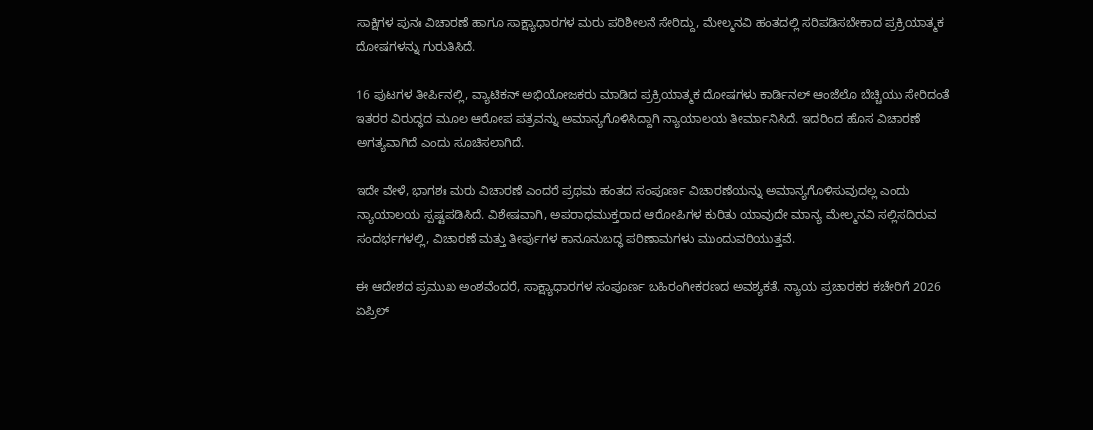ಸಾಕ್ಷಿಗಳ ಪುನಃ ವಿಚಾರಣೆ ಹಾಗೂ ಸಾಕ್ಷ್ಯಾಧಾರಗಳ ಮರು ಪರಿಶೀಲನೆ ಸೇರಿದ್ದು, ಮೇಲ್ಮನವಿ ಹಂತದಲ್ಲಿ ಸರಿಪಡಿಸಬೇಕಾದ ಪ್ರಕ್ರಿಯಾತ್ಮಕ ದೋಷಗಳನ್ನು ಗುರುತಿಸಿದೆ.

16 ಪುಟಗಳ ತೀರ್ಪಿನಲ್ಲಿ, ವ್ಯಾಟಿಕನ್ ಅಭಿಯೋಜಕರು ಮಾಡಿದ ಪ್ರಕ್ರಿಯಾತ್ಮಕ ದೋಷಗಳು ಕಾರ್ಡಿನಲ್ ಆಂಜೆಲೊ ಬೆಚ್ಚಿಯು ಸೇರಿದಂತೆ ಇತರರ ವಿರುದ್ಧದ ಮೂಲ ಆರೋಪ ಪತ್ರವನ್ನು ಅಮಾನ್ಯಗೊಳಿಸಿದ್ದಾಗಿ ನ್ಯಾಯಾಲಯ ತೀರ್ಮಾನಿಸಿದೆ. ಇದರಿಂದ ಹೊಸ ವಿಚಾರಣೆ ಅಗತ್ಯವಾಗಿದೆ ಎಂದು ಸೂಚಿಸಲಾಗಿದೆ.

ಇದೇ ವೇಳೆ, ಭಾಗಶಃ ಮರು ವಿಚಾರಣೆ ಎಂದರೆ ಪ್ರಥಮ ಹಂತದ ಸಂಪೂರ್ಣ ವಿಚಾರಣೆಯನ್ನು ಅಮಾನ್ಯಗೊಳಿಸುವುದಲ್ಲ ಎಂದು ನ್ಯಾಯಾಲಯ ಸ್ಪಷ್ಟಪಡಿಸಿದೆ. ವಿಶೇಷವಾಗಿ, ಅಪರಾಧಮುಕ್ತರಾದ ಆರೋಪಿಗಳ ಕುರಿತು ಯಾವುದೇ ಮಾನ್ಯ ಮೇಲ್ಮನವಿ ಸಲ್ಲಿಸದಿರುವ ಸಂದರ್ಭಗಳಲ್ಲಿ, ವಿಚಾರಣೆ ಮತ್ತು ತೀರ್ಪುಗಳ ಕಾನೂನುಬದ್ಧ ಪರಿಣಾಮಗಳು ಮುಂದುವರಿಯುತ್ತವೆ.

ಈ ಆದೇಶದ ಪ್ರಮುಖ ಅಂಶವೆಂದರೆ, ಸಾಕ್ಷ್ಯಾಧಾರಗಳ ಸಂಪೂರ್ಣ ಬಹಿರಂಗೀಕರಣದ ಅವಶ್ಯಕತೆ. ನ್ಯಾಯ ಪ್ರಚಾರಕರ ಕಚೇರಿಗೆ 2026 ಏಪ್ರಿಲ್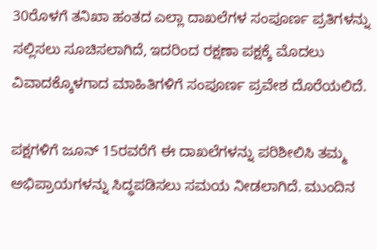30ರೊಳಗೆ ತನಿಖಾ ಹಂತದ ಎಲ್ಲಾ ದಾಖಲೆಗಳ ಸಂಪೂರ್ಣ ಪ್ರತಿಗಳನ್ನು ಸಲ್ಲಿಸಲು ಸೂಚಿಸಲಾಗಿದೆ, ಇದರಿಂದ ರಕ್ಷಣಾ ಪಕ್ಷಕ್ಕೆ ಮೊದಲು ವಿವಾದಕ್ಕೊಳಗಾದ ಮಾಹಿತಿಗಳಿಗೆ ಸಂಪೂರ್ಣ ಪ್ರವೇಶ ದೊರೆಯಲಿದೆ.

ಪಕ್ಷಗಳಿಗೆ ಜೂನ್ 15ರವರೆಗೆ ಈ ದಾಖಲೆಗಳನ್ನು ಪರಿಶೀಲಿಸಿ ತಮ್ಮ ಅಭಿಪ್ರಾಯಗಳನ್ನು ಸಿದ್ಧಪಡಿಸಲು ಸಮಯ ನೀಡಲಾಗಿದೆ. ಮುಂದಿನ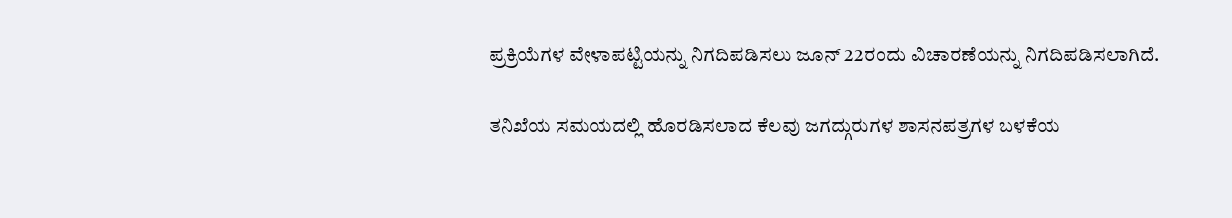ಪ್ರಕ್ರಿಯೆಗಳ ವೇಳಾಪಟ್ಟಿಯನ್ನು ನಿಗದಿಪಡಿಸಲು ಜೂನ್ 22ರಂದು ವಿಚಾರಣೆಯನ್ನು ನಿಗದಿಪಡಿಸಲಾಗಿದೆ.

ತನಿಖೆಯ ಸಮಯದಲ್ಲಿ ಹೊರಡಿಸಲಾದ ಕೆಲವು ಜಗದ್ಗುರುಗಳ ಶಾಸನಪತ್ರಗಳ ಬಳಕೆಯ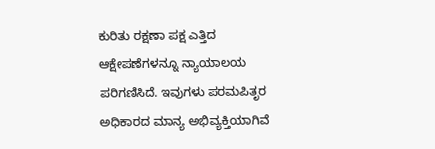ಕುರಿತು ರಕ್ಷಣಾ ಪಕ್ಷ ಎತ್ತಿದ ಆಕ್ಷೇಪಣೆಗಳನ್ನೂ ನ್ಯಾಯಾಲಯ ಪರಿಗಣಿಸಿದೆ. ಇವುಗಳು ಪರಮಪಿತೃರ ಅಧಿಕಾರದ ಮಾನ್ಯ ಅಭಿವ್ಯಕ್ತಿಯಾಗಿವೆ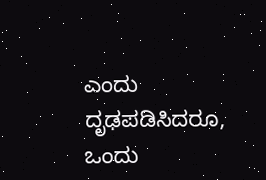ಎಂದು ದೃಢಪಡಿಸಿದರೂ, ಒಂದು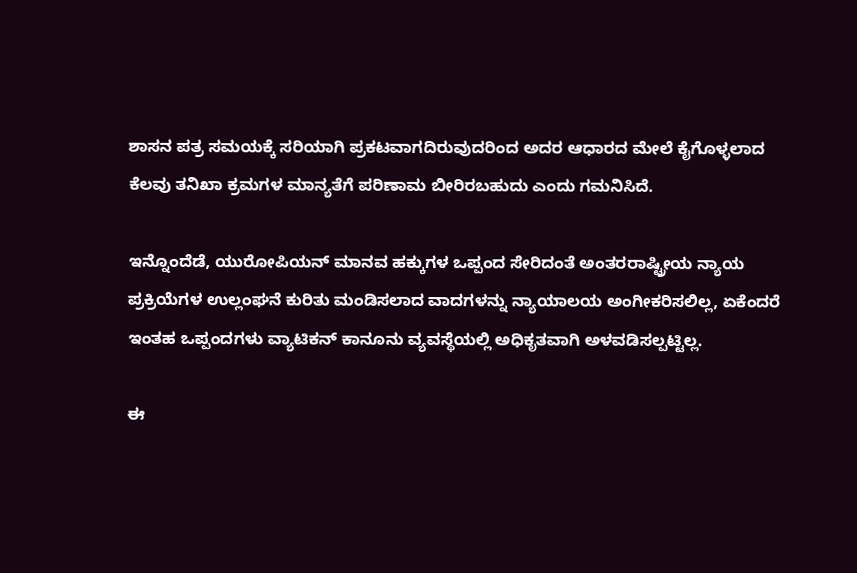ಶಾಸನ ಪತ್ರ ಸಮಯಕ್ಕೆ ಸರಿಯಾಗಿ ಪ್ರಕಟವಾಗದಿರುವುದರಿಂದ ಅದರ ಆಧಾರದ ಮೇಲೆ ಕೈಗೊಳ್ಳಲಾದ ಕೆಲವು ತನಿಖಾ ಕ್ರಮಗಳ ಮಾನ್ಯತೆಗೆ ಪರಿಣಾಮ ಬೀರಿರಬಹುದು ಎಂದು ಗಮನಿಸಿದೆ.

ಇನ್ನೊಂದೆಡೆ, ಯುರೋಪಿಯನ್ ಮಾನವ ಹಕ್ಕುಗಳ ಒಪ್ಪಂದ ಸೇರಿದಂತೆ ಅಂತರರಾಷ್ಟ್ರೀಯ ನ್ಯಾಯ ಪ್ರಕ್ರಿಯೆಗಳ ಉಲ್ಲಂಘನೆ ಕುರಿತು ಮಂಡಿಸಲಾದ ವಾದಗಳನ್ನು ನ್ಯಾಯಾಲಯ ಅಂಗೀಕರಿಸಲಿಲ್ಲ, ಏಕೆಂದರೆ ಇಂತಹ ಒಪ್ಪಂದಗಳು ವ್ಯಾಟಿಕನ್ ಕಾನೂನು ವ್ಯವಸ್ಥೆಯಲ್ಲಿ ಅಧಿಕೃತವಾಗಿ ಅಳವಡಿಸಲ್ಪಟ್ಟಿಲ್ಲ.

ಈ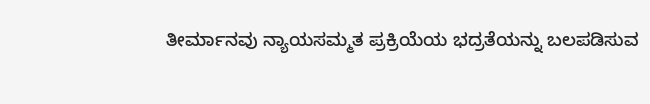ತೀರ್ಮಾನವು ನ್ಯಾಯಸಮ್ಮತ ಪ್ರಕ್ರಿಯೆಯ ಭದ್ರತೆಯನ್ನು ಬಲಪಡಿಸುವ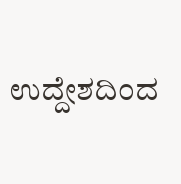ಉದ್ದೇಶದಿಂದ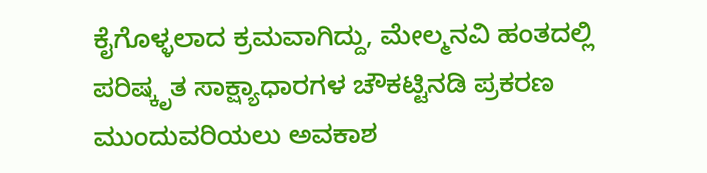ಕೈಗೊಳ್ಳಲಾದ ಕ್ರಮವಾಗಿದ್ದು, ಮೇಲ್ಮನವಿ ಹಂತದಲ್ಲಿ ಪರಿಷ್ಕೃತ ಸಾಕ್ಷ್ಯಾಧಾರಗಳ ಚೌಕಟ್ಟಿನಡಿ ಪ್ರಕರಣ ಮುಂದುವರಿಯಲು ಅವಕಾಶ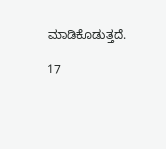ಮಾಡಿಕೊಡುತ್ತದೆ.

17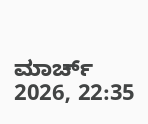ಮಾರ್ಚ್ 2026, 22:35